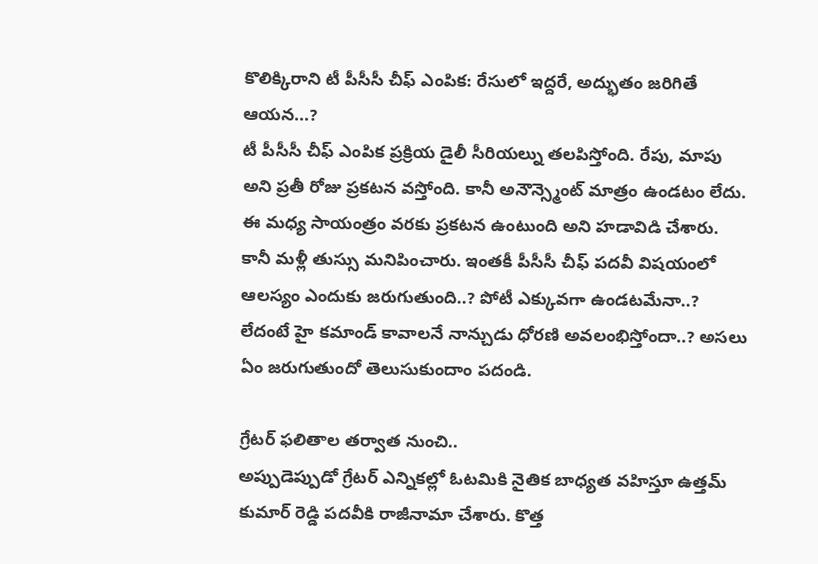కొలిక్కిరాని టీ పీసీసీ చీఫ్ ఎంపిక: రేసులో ఇద్దరే, అద్భుతం జరిగితే ఆయన...?
టీ పీసీసీ చీఫ్ ఎంపిక ప్రక్రియ డైలీ సీరియల్ను తలపిస్తోంది. రేపు, మాపు అని ప్రతీ రోజు ప్రకటన వస్తోంది. కానీ అనౌన్స్మెంట్ మాత్రం ఉండటం లేదు. ఈ మధ్య సాయంత్రం వరకు ప్రకటన ఉంటుంది అని హడావిడి చేశారు. కానీ మళ్లీ తుస్సు మనిపించారు. ఇంతకీ పీసీసీ చీఫ్ పదవీ విషయంలో ఆలస్యం ఎందుకు జరుగుతుంది..? పోటీ ఎక్కువగా ఉండటమేనా..? లేదంటే హై కమాండ్ కావాలనే నాన్చుడు ధోరణి అవలంభిస్తోందా..? అసలు ఏం జరుగుతుందో తెలుసుకుందాం పదండి.

గ్రేటర్ ఫలితాల తర్వాత నుంచి..
అప్పుడెప్పుడో గ్రేటర్ ఎన్నికల్లో ఓటమికి నైతిక బాధ్యత వహిస్తూ ఉత్తమ్ కుమార్ రెడ్డి పదవీకి రాజీనామా చేశారు. కొత్త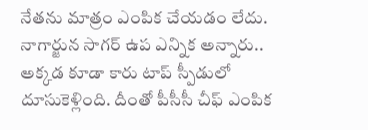నేతను మాత్రం ఎంపిక చేయడం లేదు. నాగార్జున సాగర్ ఉప ఎన్నిక అన్నారు.. అక్కడ కూడా కారు టాప్ స్పీడులో దూసుకెళ్లింది. దీంతో పీసీసీ చీఫ్ ఎంపిక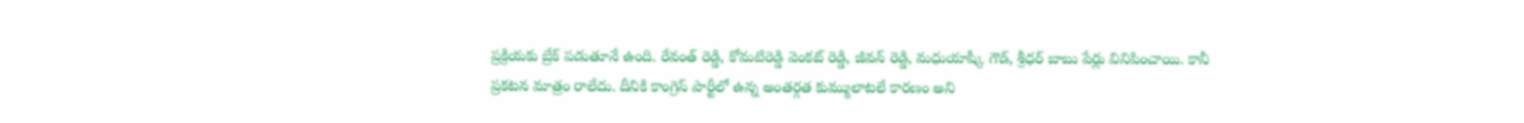ప్రక్రియకు బ్రేక్ పడుతూనే ఉంది. రేవంత్ రెడ్డి, కోమటిరెడ్డి వెంకట్ రెడ్డి, జీవన్ రెడ్డి, మధుయాష్కీ గౌడ్, శ్రీధర్ బాబు పేర్లు వినిపించాయి. కానీ ప్రకటన మాత్రం రాలేదు. దీనికి కాంగ్రెస్ పార్టీలో ఉన్న అంతర్గత కుమ్ములాటలే కారణం అని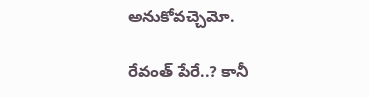అనుకోవచ్చెమో.

రేవంత్ పేరే..? కానీ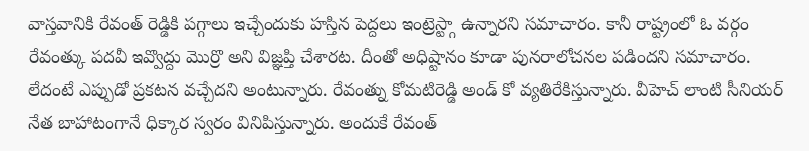వాస్తవానికి రేవంత్ రెడ్డికి పగ్గాలు ఇచ్చేందుకు హస్తిన పెద్దలు ఇంట్రెస్ట్గా ఉన్నారని సమాచారం. కానీ రాష్ట్రంలో ఓ వర్గం రేవంత్కు పదవీ ఇవ్వొద్దు మొర్రొ అని విజ్ఞప్తి చేశారట. దీంతో అధిష్టానం కూడా పునరాలోచనల పడిందని సమాచారం. లేదంటే ఎప్పుడో ప్రకటన వచ్చేదని అంటున్నారు. రేవంత్ను కోమటిరెడ్డి అండ్ కో వ్యతిరేకిస్తున్నారు. వీహెచ్ లాంటి సీనియర్ నేత బాహాటంగానే ధిక్కార స్వరం వినిపిస్తున్నారు. అందుకే రేవంత్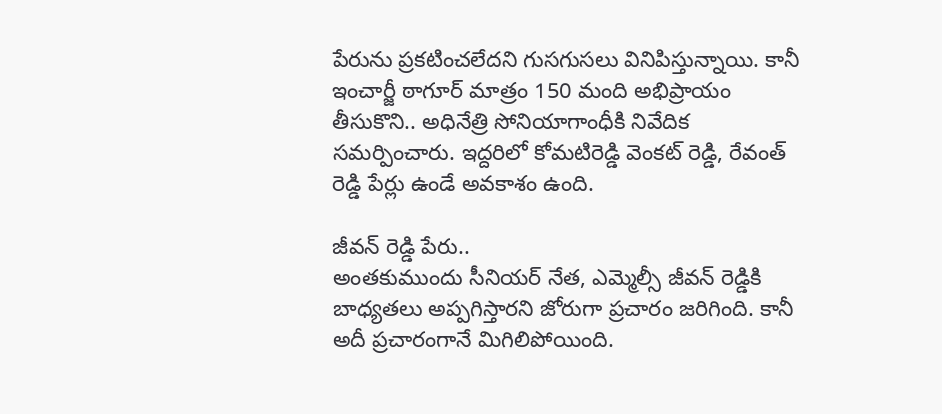పేరును ప్రకటించలేదని గుసగుసలు వినిపిస్తున్నాయి. కానీ ఇంచార్జీ ఠాగూర్ మాత్రం 150 మంది అభిప్రాయం తీసుకొని.. అధినేత్రి సోనియాగాంధీకి నివేదిక సమర్పించారు. ఇద్దరిలో కోమటిరెడ్డి వెంకట్ రెడ్డి, రేవంత్ రెడ్డి పేర్లు ఉండే అవకాశం ఉంది.

జీవన్ రెడ్డి పేరు..
అంతకుముందు సీనియర్ నేత, ఎమ్మెల్సీ జీవన్ రెడ్డికి బాధ్యతలు అప్పగిస్తారని జోరుగా ప్రచారం జరిగింది. కానీ అదీ ప్రచారంగానే మిగిలిపోయింది.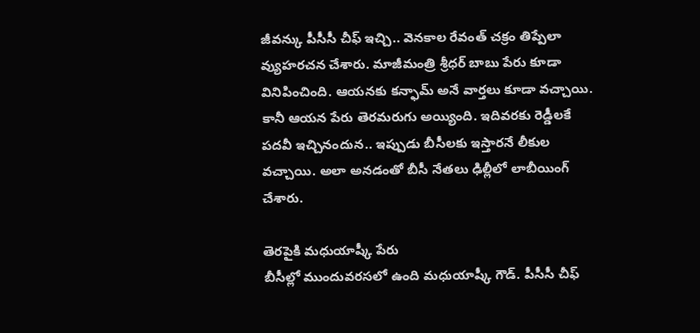జీవన్కు పీసీసీ చీఫ్ ఇచ్చి.. వెనకాల రేవంత్ చక్రం తిప్పేలా వ్యుహరచన చేశారు. మాజీమంత్రి శ్రీధర్ బాబు పేరు కూడా వినిపించింది. ఆయనకు కన్ఫామ్ అనే వార్తలు కూడా వచ్చాయి. కానీ ఆయన పేరు తెరమరుగు అయ్యింది. ఇదివరకు రెడ్డీలకే పదవీ ఇచ్చినందున.. ఇప్పుడు బీసీలకు ఇస్తారనే లీకుల వచ్చాయి. అలా అనడంతో బీసీ నేతలు ఢిల్లీలో లాబీయింగ్ చేశారు.

తెరపైకి మధుయాష్కీ పేరు
బీసీల్లో ముందువరసలో ఉంది మధుయాష్కీ గౌడ్. పీసీసీ చీఫ్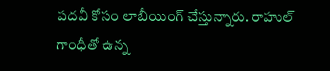పదవీ కోసం లాబీయింగ్ చేస్తున్నారు. రాహుల్ గాంధీతో ఉన్న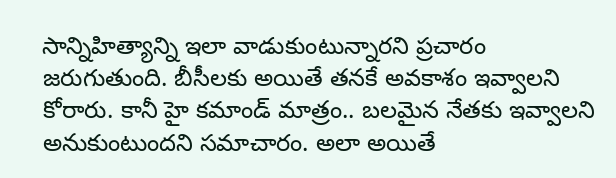సాన్నిహిత్యాన్ని ఇలా వాడుకుంటున్నారని ప్రచారం జరుగుతుంది. బీసీలకు అయితే తనకే అవకాశం ఇవ్వాలని కోరారు. కానీ హై కమాండ్ మాత్రం.. బలమైన నేతకు ఇవ్వాలని అనుకుంటుందని సమాచారం. అలా అయితే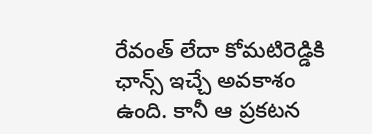రేవంత్ లేదా కోమటిరెడ్డికి ఛాన్స్ ఇచ్చే అవకాశం ఉంది. కానీ ఆ ప్రకటన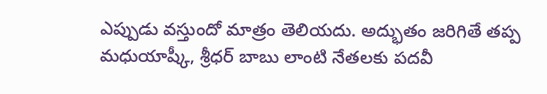ఎప్పుడు వస్తుందో మాత్రం తెలియదు. అద్భుతం జరిగితే తప్ప మధుయాష్కీ, శ్రీధర్ బాబు లాంటి నేతలకు పదవీ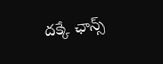దక్కే ఛాన్స్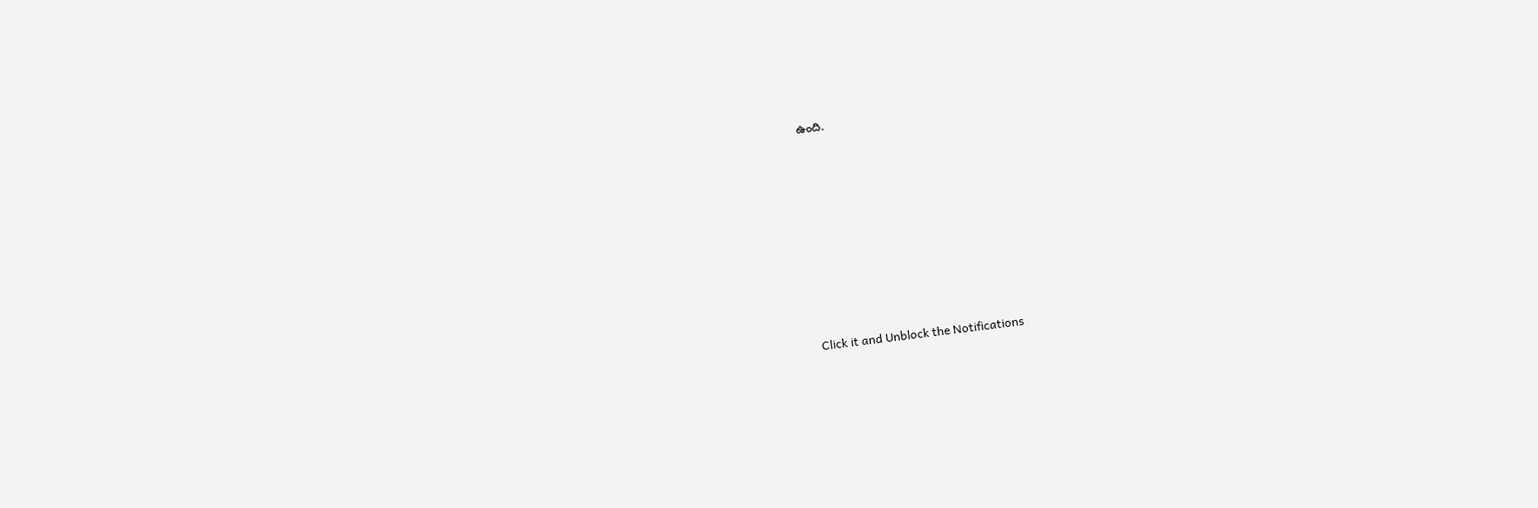ఉంది.












Click it and Unblock the Notifications